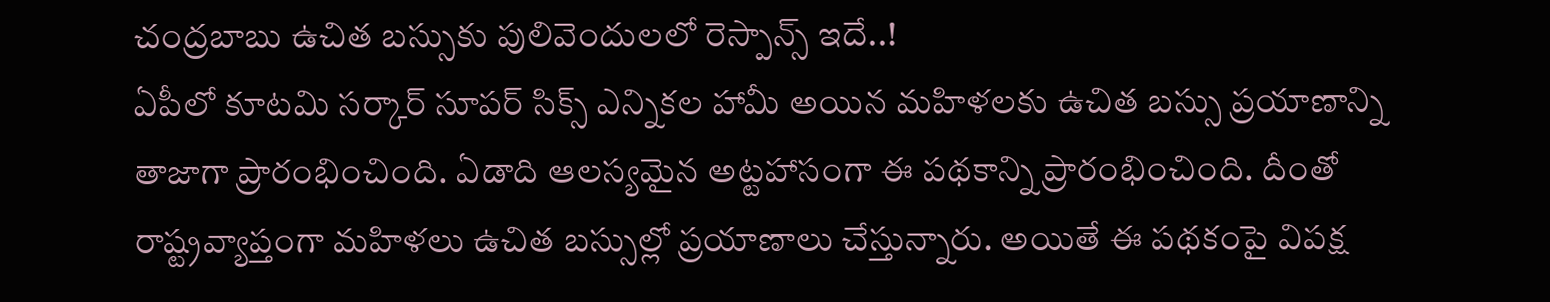చంద్రబాబు ఉచిత బస్సుకు పులివెందులలో రెస్పాన్స్ ఇదే..!
ఏపీలో కూటమి సర్కార్ సూపర్ సిక్స్ ఎన్నికల హామీ అయిన మహిళలకు ఉచిత బస్సు ప్రయాణాన్ని తాజాగా ప్రారంభించింది. ఏడాది ఆలస్యమైన అట్టహాసంగా ఈ పథకాన్ని ప్రారంభించింది. దీంతో రాష్ట్రవ్యాప్తంగా మహిళలు ఉచిత బస్సుల్లో ప్రయాణాలు చేస్తున్నారు. అయితే ఈ పథకంపై విపక్ష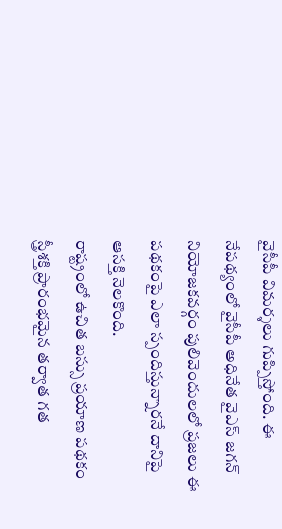వైసీపీ విమర్శలు గుప్పిస్తోంది. ఈ నేపథ్యంలో వైసీపీ అధినేత వైఎస్ జగన్ నియోజకవర్గం పులివెందులలో ప్రజలు ఈ పథకంపై ఎలా స్పందిస్తున్నారనే దానిపై ఆసక్తి నెలకొంది.
రాష్ట్రంలో ఉచిత బస్సు ప్రయాణ పథకం స్త్రీశక్తి ప్రారంభమైన తర్వాత గత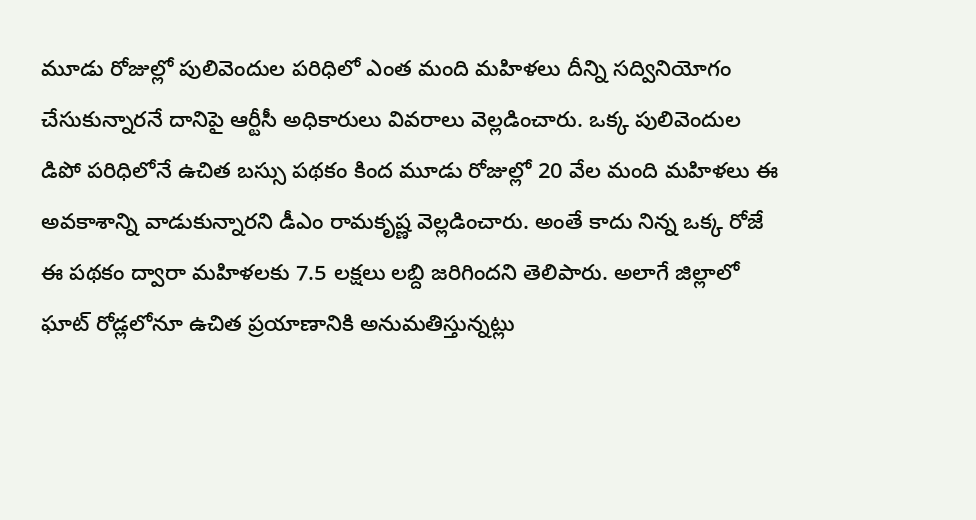మూడు రోజుల్లో పులివెందుల పరిధిలో ఎంత మంది మహిళలు దీన్ని సద్వినియోగం చేసుకున్నారనే దానిపై ఆర్టీసీ అధికారులు వివరాలు వెల్లడించారు. ఒక్క పులివెందుల డిపో పరిధిలోనే ఉచిత బస్సు పథకం కింద మూడు రోజుల్లో 20 వేల మంది మహిళలు ఈ అవకాశాన్ని వాడుకున్నారని డీఎం రామకృష్ణ వెల్లడించారు. అంతే కాదు నిన్న ఒక్క రోజే ఈ పథకం ద్వారా మహిళలకు 7.5 లక్షలు లబ్ది జరిగిందని తెలిపారు. అలాగే జిల్లాలో ఘాట్ రోడ్లలోనూ ఉచిత ప్రయాణానికి అనుమతిస్తున్నట్లు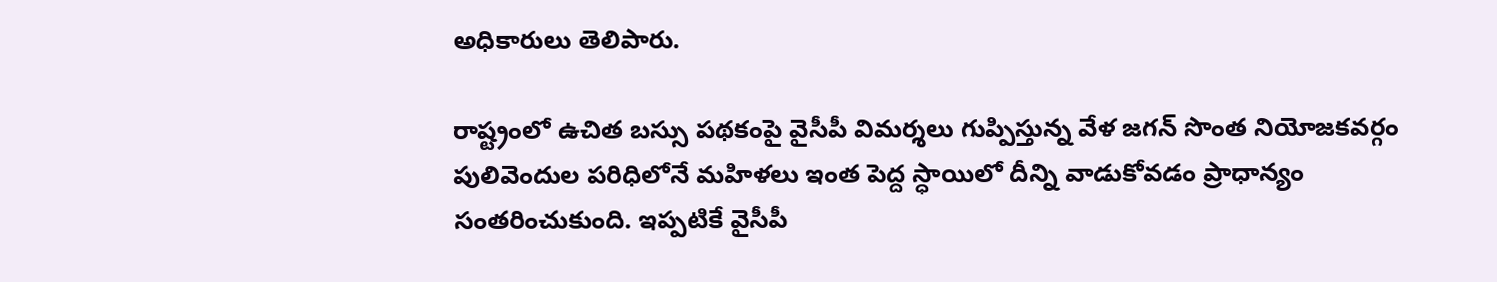అధికారులు తెలిపారు.

రాష్ట్రంలో ఉచిత బస్సు పథకంపై వైసీపీ విమర్శలు గుప్పిస్తున్న వేళ జగన్ సొంత నియోజకవర్గం పులివెందుల పరిధిలోనే మహిళలు ఇంత పెద్ద స్ధాయిలో దీన్ని వాడుకోవడం ప్రాధాన్యం సంతరించుకుంది. ఇప్పటికే వైసీపీ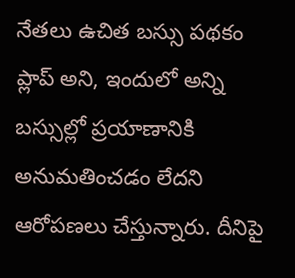నేతలు ఉచిత బస్సు పథకం ప్లాప్ అని, ఇందులో అన్ని బస్సుల్లో ప్రయాణానికి అనుమతించడం లేదని ఆరోపణలు చేస్తున్నారు. దీనిపై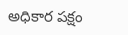అధికార పక్షం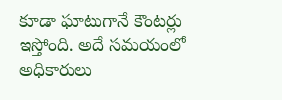కూడా ఘాటుగానే కౌంటర్లు ఇస్తోంది. అదే సమయంలో అధికారులు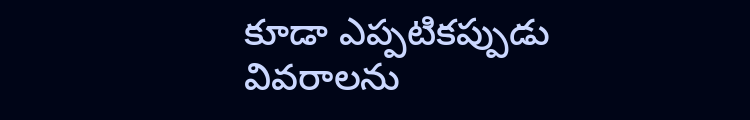కూడా ఎప్పటికప్పుడు వివరాలను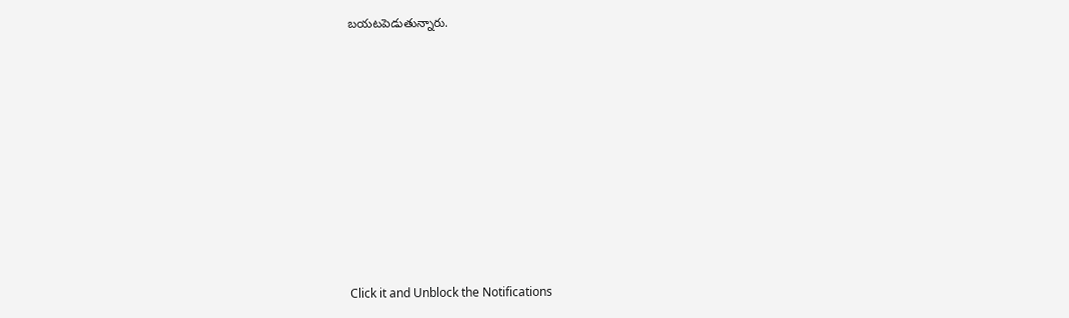బయటపెడుతున్నారు.












Click it and Unblock the Notifications